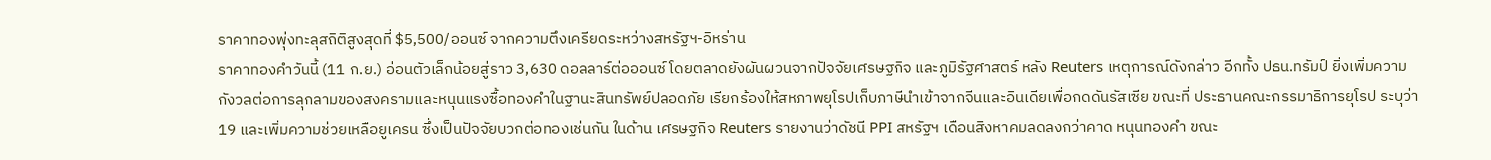ราคาทองพุ่งทะลุสถิติสูงสุดที่ $5,500/ออนซ์ จากความตึงเครียดระหว่างสหรัฐฯ-อิหร่าน
ราคาทองคําวันนี้ (11 ก.ย.) อ่อนตัวเล็กน้อยสู่ราว 3,630 ดอลลาร์ต่อออนซ์ โดยตลาดยังผันผวนจากปัจจัยเศรษฐกิจ และภูมิรัฐศาสตร์ หลัง Reuters เหตุการณ์ดังกล่าว อีกทั้ง ปธน.ทรัมป์ ยิ่งเพิ่มความกังวลต่อการลุกลามของสงครามและหนุนแรงซื้อทองคําในฐานะสินทรัพย์ปลอดภัย เรียกร้องให้สหภาพยุโรปเก็บภาษีนําเข้าจากจีนและอินเดียเพื่อกดดันรัสเซีย ขณะที่ ประธานคณะกรรมาธิการยุโรป ระบุว่า 19 และเพิ่มความช่วยเหลือยูเครน ซึ่งเป็นปัจจัยบวกต่อทองเช่นกัน ในด้าน เศรษฐกิจ Reuters รายงานว่าดัชนี PPI สหรัฐฯ เดือนสิงหาคมลดลงกว่าคาด หนุนทองคํา ขณะ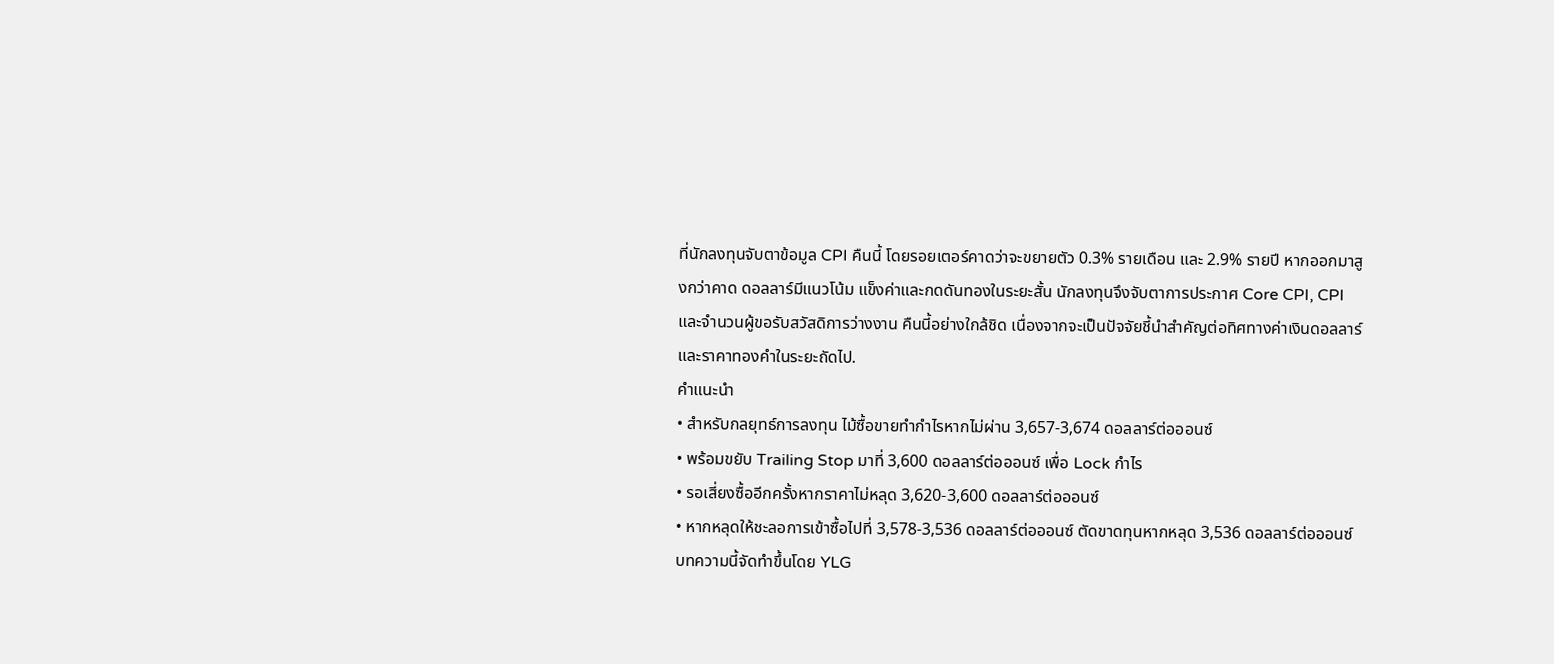ที่นักลงทุนจับตาข้อมูล CPI คืนนี้ โดยรอยเตอร์คาดว่าจะขยายตัว 0.3% รายเดือน และ 2.9% รายปี หากออกมาสูงกว่าคาด ดอลลาร์มีแนวโน้ม แข็งค่าและกดดันทองในระยะสั้น นักลงทุนจึงจับตาการประกาศ Core CPI, CPI และจํานวนผู้ขอรับสวัสดิการว่างงาน คืนนี้อย่างใกล้ชิด เนื่องจากจะเป็นปัจจัยชี้นําสําคัญต่อทิศทางค่าเงินดอลลาร์และราคาทองคําในระยะถัดไป.
คําแนะนํา
• สําหรับกลยุทธ์การลงทุน ไม้ซื้อขายทํากําไรหากไม่ผ่าน 3,657-3,674 ดอลลาร์ต่อออนซ์
• พร้อมขยับ Trailing Stop มาที่ 3,600 ดอลลาร์ต่อออนซ์ เพื่อ Lock กําไร
• รอเสี่ยงซื้ออีกครั้งหากราคาไม่หลุด 3,620-3,600 ดอลลาร์ต่อออนซ์
• หากหลุดให้ชะลอการเข้าซื้อไปที่ 3,578-3,536 ดอลลาร์ต่อออนซ์ ตัดขาดทุนหากหลุด 3,536 ดอลลาร์ต่อออนซ์
บทความนี้จัดทำขึ้นโดย YLG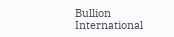Bullion International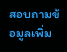สอบถามข้อมูลเพิ่ม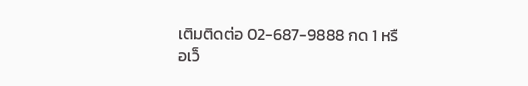เติมติดต่อ 02-687-9888 กด 1 หรือเว็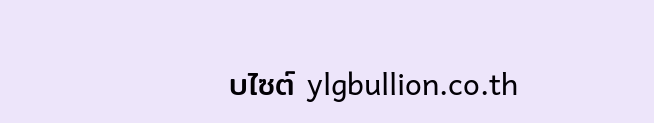บไซต์ ylgbullion.co.th